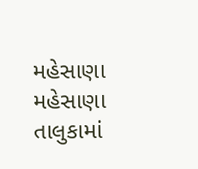મહેસાણા
મહેસાણા તાલુકામાં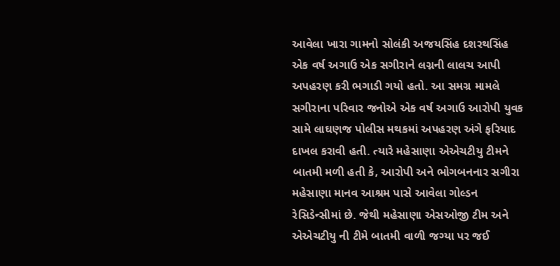આવેલા ખારા ગામનો સોલંકી અજયસિંહ દશરથસિંહ એક વર્ષ અગાઉ એક સગીરાને લગ્નની લાલચ આપી અપહરણ કરી ભગાડી ગયો હતો. આ સમગ્ર મામલે સગીરાના પરિવાર જનોએ એક વર્ષ અગાઉ આરોપી યુવક સામે લાઘણજ પોલીસ મથકમાં અપહરણ અંગે ફરિયાદ દાખલ કરાવી હતી. ત્યારે મહેસાણા એએચટીયુ ટીમને બાતમી મળી હતી કે, આરોપી અને ભોગબનનાર સગીરા મહેસાણા માનવ આશ્રમ પાસે આવેલા ગોલ્ડન રેસિડેન્સીમાં છે. જેથી મહેસાણા એસઓજી ટીમ અને એએચટીયુ ની ટીમે બાતમી વાળી જગ્યા પર જઈ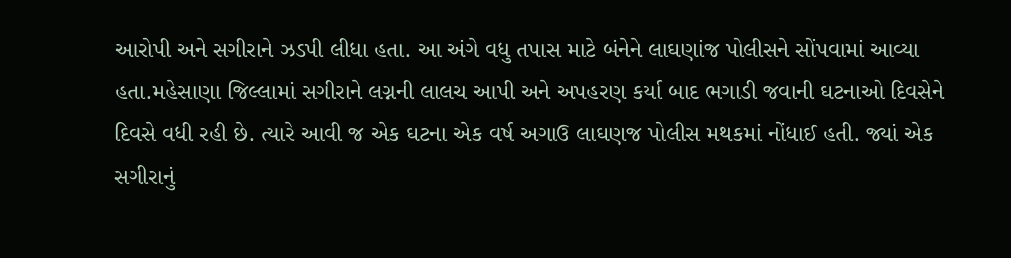આરોપી અને સગીરાને ઝડપી લીધા હતા. આ અંગે વધુ તપાસ માટે બંનેને લાઘણાંજ પોલીસને સોંપવામાં આવ્યા હતા.મહેસાણા જિલ્લામાં સગીરાને લગ્નની લાલચ આપી અને અપહરણ કર્યા બાદ ભગાડી જવાની ઘટનાઓ દિવસેને દિવસે વધી રહી છે. ત્યારે આવી જ એક ઘટના એક વર્ષ અગાઉ લાઘણજ પોલીસ મથકમાં નોંધાઈ હતી. જ્યાં એક સગીરાનું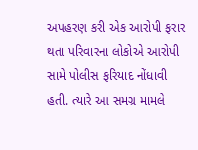અપહરણ કરી એક આરોપી ફરાર થતા પરિવારના લોકોએ આરોપી સામે પોલીસ ફરિયાદ નોંધાવી હતી. ત્યારે આ સમગ્ર મામલે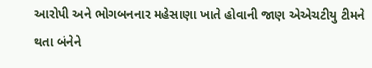આરોપી અને ભોગબનનાર મહેસાણા ખાતે હોવાની જાણ એએચટીયુ ટીમને થતા બંનેને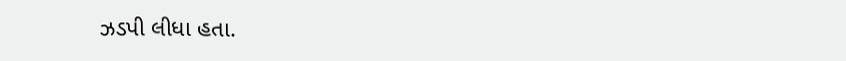ઝડપી લીધા હતા.